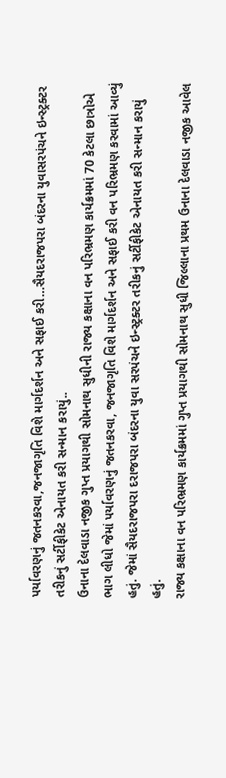પર્યાવરણનું જતનકરવા,જનજાગૃતિ વિશે માર્ગદર્શન અને સફાઈ કરી…સૈયદરાજપરા બંદરના યુવાસરપંચને ઇન્સ્ટ્રક્ટર તરીકનું સર્ટીફીકેટ એનાયત કરી સન્માન કરાયું..
ઉનાના દેલવાડા નજીક ગુપ્ત પ્રયાગથી સોમનાથ સુધીની રાજ્ય કક્ષાના વન પરિભ્રમણ કાર્યક્રમમાં 70 કેટલા છાત્રોએ ભાગ લીધો જેમાં પર્યાવરણનું જતનકરવા, જનજાગૃતિ વિશે માર્ગદર્શન અને સફાઈ કરી વન પરિભ્રમણ કરવામાં આવ્યું હતું. જેમાં સૈયદરાજપરા દરાજપરા બંદરના યુવા સરપંચને ઇન્સ્ટ્રક્ટર તરીકનું સર્ટીફીકેટ એનાયત કરી સન્માન કરાયું હતું.
રાજ્ય કક્ષાના વન પરિભ્રમણ કાર્યક્રમમાં ગુપ્ત પ્રયાગથી સોમનાથ સુધી જિલ્લાના પ્રથમ ઉનાના દેલવાડા નજીક આવેલ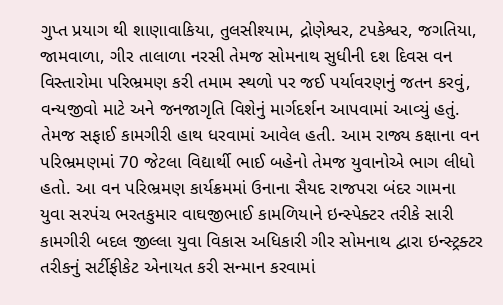ગુપ્ત પ્રયાગ થી શાણાવાકિયા, તુલસીશ્યામ, દ્રોણેશ્વર, ટપકેશ્વર, જગતિયા, જામવાળા, ગીર તાલાળા નરસી તેમજ સોમનાથ સુધીની દશ દિવસ વન વિસ્તારોમા પરિભ્રમણ કરી તમામ સ્થળો પર જઈ પર્યાવરણનું જતન કરવું, વન્યજીવો માટે અને જનજાગૃતિ વિશેનું માર્ગદર્શન આપવામાં આવ્યું હતું. તેમજ સફાઈ કામગીરી હાથ ધરવામાં આવેલ હતી. આમ રાજ્ય કક્ષાના વન પરિભ્રમણમાં 70 જેટલા વિદ્યાર્થી ભાઈ બહેનો તેમજ યુવાનોએ ભાગ લીધો હતો. આ વન પરિભ્રમણ કાર્યક્રમમાં ઉનાના સૈયદ રાજપરા બંદર ગામના યુવા સરપંચ ભરતકુમાર વાઘજીભાઈ કામળિયાને ઇન્સ્પેક્ટર તરીકે સારી કામગીરી બદલ જીલ્લા યુવા વિકાસ અધિકારી ગીર સોમનાથ દ્વારા ઇન્સ્ટ્રક્ટર તરીકનું સર્ટીફીકેટ એનાયત કરી સન્માન કરવામાં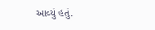આવ્યું હતું.